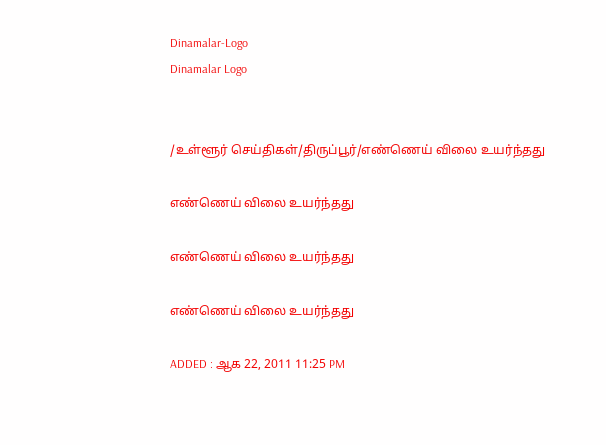Dinamalar-Logo
Dinamalar Logo


/உள்ளூர் செய்திகள்/திருப்பூர்/எண்ணெய் விலை உயர்ந்தது

எண்ணெய் விலை உயர்ந்தது

எண்ணெய் விலை உயர்ந்தது

எண்ணெய் விலை உயர்ந்தது

ADDED : ஆக 22, 2011 11:25 PM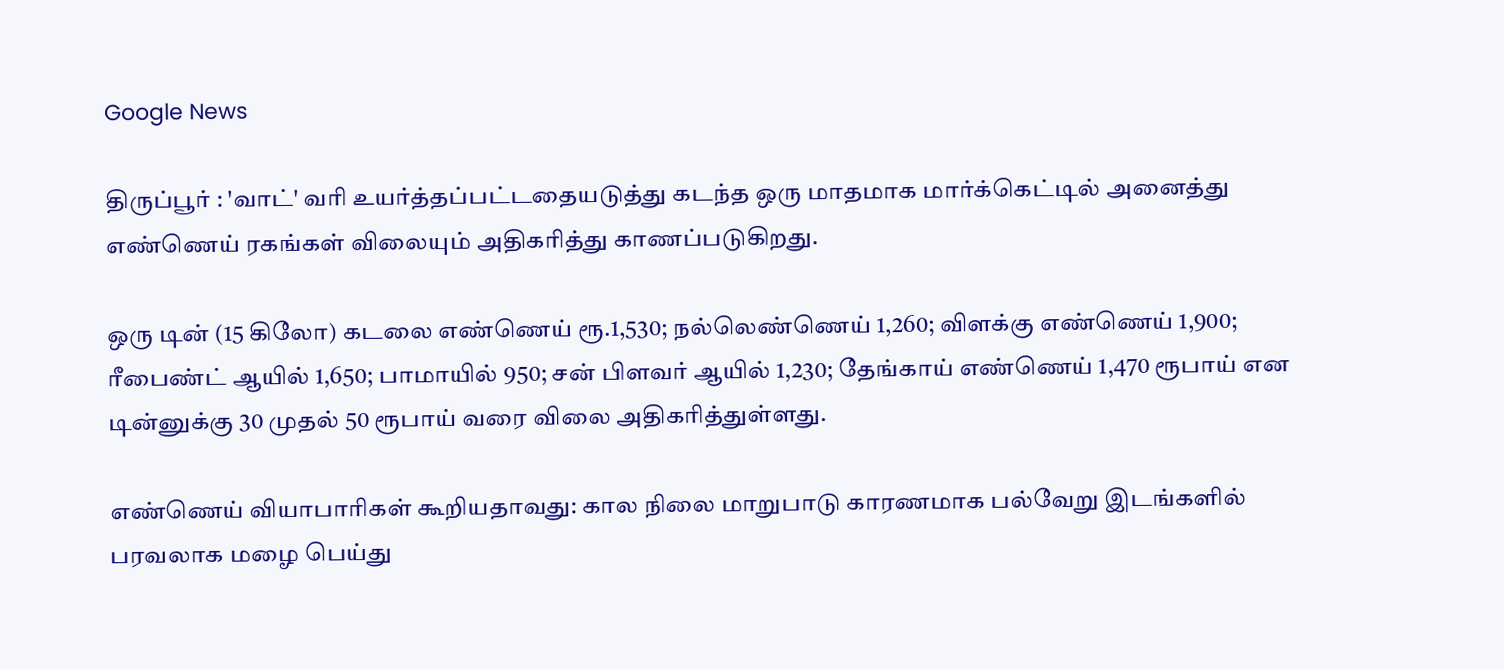Google News

திருப்பூர் : 'வாட்' வரி உயர்த்தப்பட்டதையடுத்து கடந்த ஒரு மாதமாக மார்க்கெட்டில் அனைத்து எண்ணெய் ரகங்கள் விலையும் அதிகரித்து காணப்படுகிறது.

ஒரு டின் (15 கிலோ) கடலை எண்ணெய் ரூ.1,530; நல்லெண்ணெய் 1,260; விளக்கு எண்ணெய் 1,900; ரீபைண்ட் ஆயில் 1,650; பாமாயில் 950; சன் பிளவர் ஆயில் 1,230; தேங்காய் எண்ணெய் 1,470 ரூபாய் என டின்னுக்கு 30 முதல் 50 ரூபாய் வரை விலை அதிகரித்துள்ளது.

எண்ணெய் வியாபாரிகள் கூறியதாவது: கால நிலை மாறுபாடு காரணமாக பல்வேறு இடங்களில் பரவலாக மழை பெய்து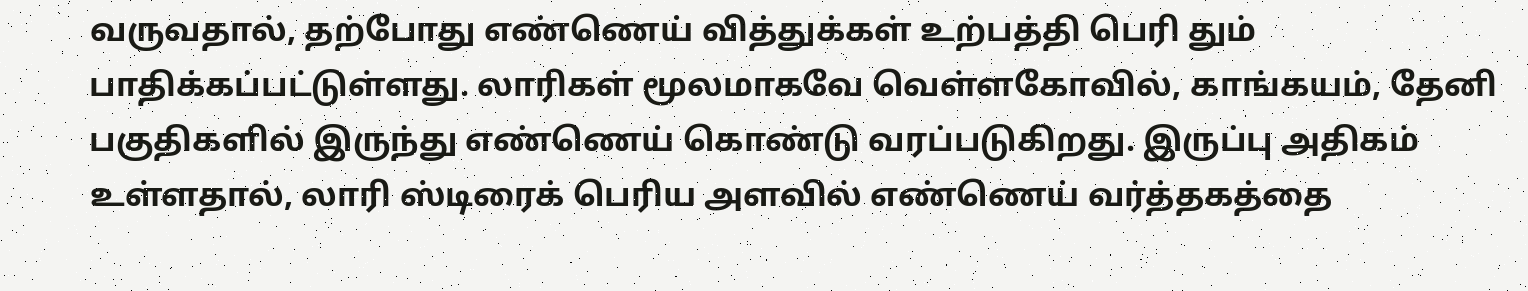வருவதால், தற்போது எண்ணெய் வித்துக்கள் உற்பத்தி பெரி தும் பாதிக்கப்பட்டுள்ளது. லாரிகள் மூலமாகவே வெள்ளகோவில், காங்கயம், தேனி பகுதிகளில் இருந்து எண்ணெய் கொண்டு வரப்படுகிறது. இருப்பு அதிகம் உள்ளதால், லாரி ஸ்டிரைக் பெரிய அளவில் எண்ணெய் வர்த்தகத்தை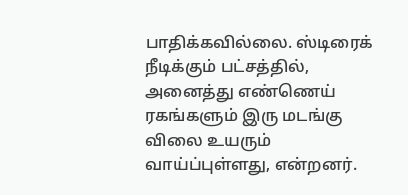பாதிக்கவில்லை. ஸ்டிரைக் நீடிக்கும் பட்சத்தில், அனைத்து எண்ணெய் ரகங்களும் இரு மடங்கு விலை உயரும் வாய்ப்புள்ளது, என்றனர்.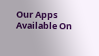Our Apps Available On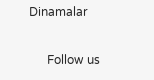Dinamalar

      Follow us